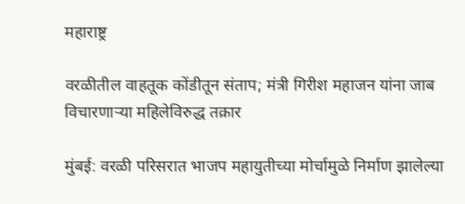महाराष्ट्र

वरळीतील वाहतूक कोंडीतून संताप; मंत्री गिरीश महाजन यांना जाब विचारणाऱ्या महिलेविरुद्ध तक्रार

मुंबई: वरळी परिसरात भाजप महायुतीच्या मोर्चामुळे निर्माण झालेल्या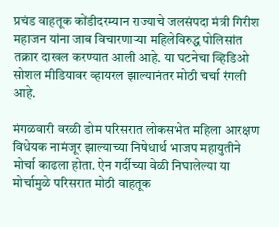प्रचंड वाहतूक कोंडीदरम्यान राज्याचे जलसंपदा मंत्री गिरीश महाजन यांना जाब विचारणाऱ्या महिलेविरुद्ध पोलिसांत तक्रार दाखल करण्यात आली आहे. या घटनेचा व्हिडिओ सोशल मीडियावर व्हायरल झाल्यानंतर मोठी चर्चा रंगली आहे.

मंगळवारी वरळी डोम परिसरात लोकसभेत महिला आरक्षण विधेयक नामंजूर झाल्याच्या निषेधार्थ भाजप महायुतीने मोर्चा काढला होता. ऐन गर्दीच्या वेळी निघालेल्या या मोर्चामुळे परिसरात मोठी वाहतूक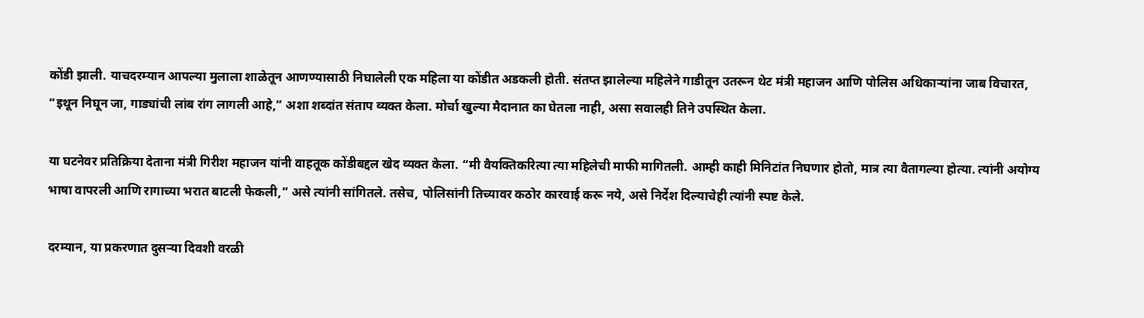कोंडी झाली. याचदरम्यान आपल्या मुलाला शाळेतून आणण्यासाठी निघालेली एक महिला या कोंडीत अडकली होती. संतप्त झालेल्या महिलेने गाडीतून उतरून थेट मंत्री महाजन आणि पोलिस अधिकाऱ्यांना जाब विचारत, “इथून निघून जा, गाड्यांची लांब रांग लागली आहे,” अशा शब्दांत संताप व्यक्त केला. मोर्चा खुल्या मैदानात का घेतला नाही, असा सवालही तिने उपस्थित केला.

या घटनेवर प्रतिक्रिया देताना मंत्री गिरीश महाजन यांनी वाहतूक कोंडीबद्दल खेद व्यक्त केला. “मी वैयक्तिकरित्या त्या महिलेची माफी मागितली. आम्ही काही मिनिटांत निघणार होतो, मात्र त्या वैतागल्या होत्या. त्यांनी अयोग्य भाषा वापरली आणि रागाच्या भरात बाटली फेकली,” असे त्यांनी सांगितले. तसेच, पोलिसांनी तिच्यावर कठोर कारवाई करू नये, असे निर्देश दिल्याचेही त्यांनी स्पष्ट केले.

दरम्यान, या प्रकरणात दुसऱ्या दिवशी वरळी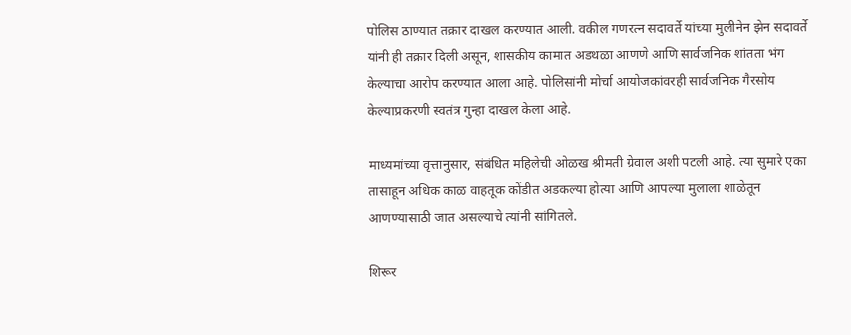पोलिस ठाण्यात तक्रार दाखल करण्यात आली. वकील गणरत्न सदावर्ते यांच्या मुलीनेन झेन सदावर्ते यांनी ही तक्रार दिली असून, शासकीय कामात अडथळा आणणे आणि सार्वजनिक शांतता भंग केल्याचा आरोप करण्यात आला आहे. पोलिसांनी मोर्चा आयोजकांवरही सार्वजनिक गैरसोय केल्याप्रकरणी स्वतंत्र गुन्हा दाखल केला आहे.

माध्यमांच्या वृत्तानुसार, संबंधित महिलेची ओळख श्रीमती ग्रेवाल अशी पटली आहे. त्या सुमारे एका तासाहून अधिक काळ वाहतूक कोंडीत अडकल्या होत्या आणि आपल्या मुलाला शाळेतून आणण्यासाठी जात असल्याचे त्यांनी सांगितले.

शिरूर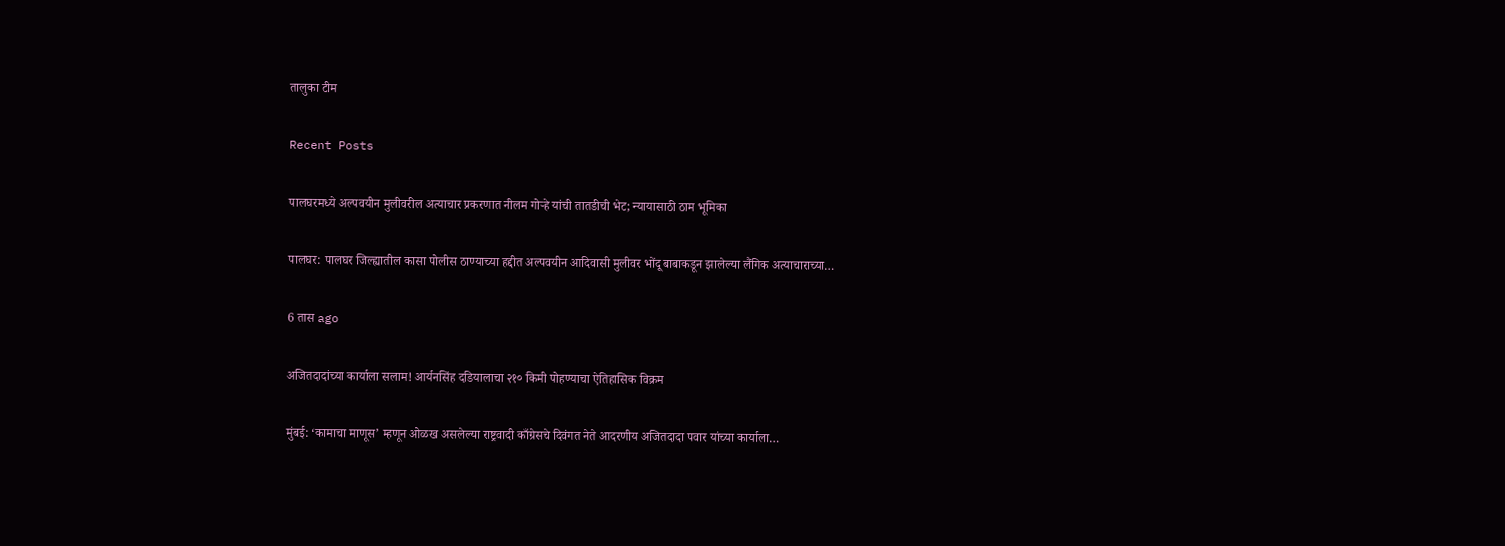तालुका टीम

Recent Posts

पालघरमध्ये अल्पवयीन मुलीवरील अत्याचार प्रकरणात नीलम गोऱ्हे यांची तातडीची भेट; न्यायासाठी ठाम भूमिका

पालघर: पालघर जिल्ह्यातील कासा पोलीस ठाण्याच्या हद्दीत अल्पवयीन आदिवासी मुलीवर भोंदू बाबाकडून झालेल्या लैंगिक अत्याचाराच्या…

6 तास ago

अजितदादांच्या कार्याला सलाम! आर्यनसिंह दडियालाचा २१० किमी पोहण्याचा ऐतिहासिक विक्रम

मुंबई: ‘कामाचा माणूस’ म्हणून ओळख असलेल्या राष्ट्रवादी काँग्रेसचे दिवंगत नेते आदरणीय अजितदादा पवार यांच्या कार्याला…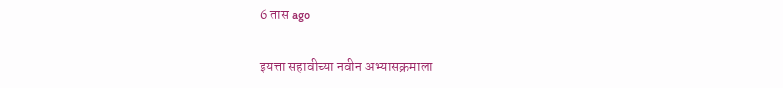6 तास ago

इयत्ता सहावीच्या नवीन अभ्यासक्रमाला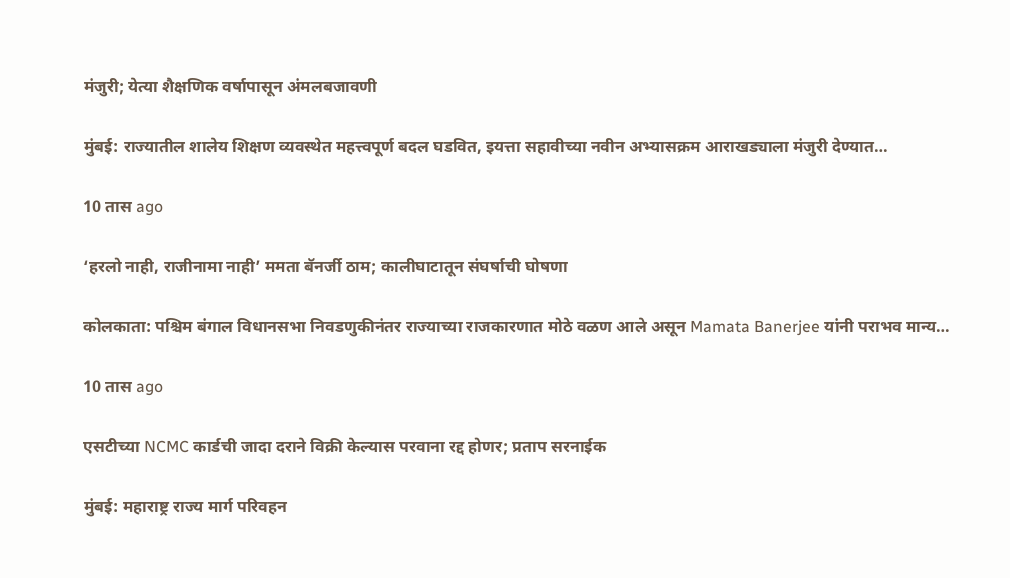मंजुरी; येत्या शैक्षणिक वर्षापासून अंमलबजावणी

मुंबई: राज्यातील शालेय शिक्षण व्यवस्थेत महत्त्वपूर्ण बदल घडवित, इयत्ता सहावीच्या नवीन अभ्यासक्रम आराखड्याला मंजुरी देण्यात…

10 तास ago

‘हरलो नाही, राजीनामा नाही’ ममता बॅनर्जी ठाम; कालीघाटातून संघर्षाची घोषणा

कोलकाता: पश्चिम बंगाल विधानसभा निवडणुकीनंतर राज्याच्या राजकारणात मोठे वळण आले असून Mamata Banerjee यांनी पराभव मान्य…

10 तास ago

एसटीच्या NCMC कार्डची जादा दराने विक्री केल्यास परवाना रद्द होणर; प्रताप सरनाईक

मुंबई: महाराष्ट्र राज्य मार्ग परिवहन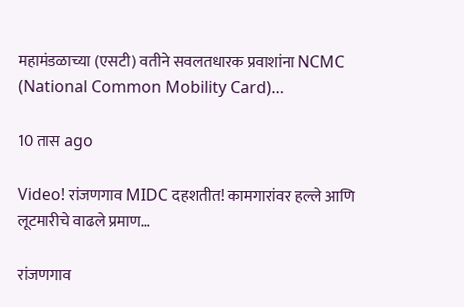महामंडळाच्या (एसटी) वतीने सवलतधारक प्रवाशांना NCMC (National Common Mobility Card)…

10 तास ago

Video! रांजणगाव MIDC दहशतीत! कामगारांवर हल्ले आणि लूटमारीचे वाढले प्रमाण…

रांजणगाव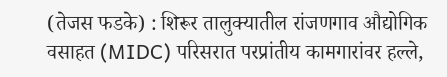(तेजस फडके) : शिरूर तालुक्यातील रांजणगाव औद्योगिक वसाहत (MIDC) परिसरात परप्रांतीय कामगारांवर हल्ले,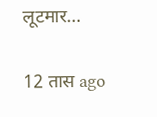लूटमार…

12 तास ago